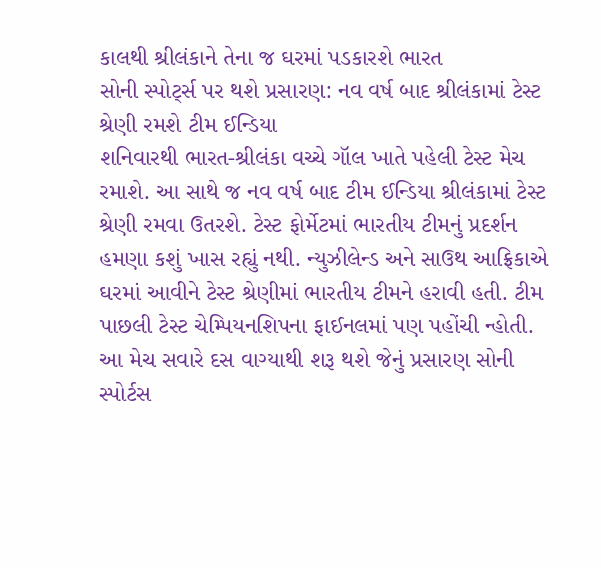કાલથી શ્રીલંકાને તેના જ ઘરમાં પડકારશે ભારત
સોની સ્પોર્ટ્સ પર થશે પ્રસારણ: નવ વર્ષ બાદ શ્રીલંકામાં ટેસ્ટ શ્રેણી રમશે ટીમ ઈન્ડિયા
શનિવારથી ભારત-શ્રીલંકા વચ્ચે ગૉલ ખાતે પહેલી ટેસ્ટ મેચ રમાશે. આ સાથે જ નવ વર્ષ બાદ ટીમ ઈન્ડિયા શ્રીલંકામાં ટેસ્ટ શ્રેણી રમવા ઉતરશે. ટેસ્ટ ફોર્મેટમાં ભારતીય ટીમનું પ્રદર્શન હમણા કશું ખાસ રહ્યું નથી. ન્યુઝીલેન્ડ અને સાઉથ આફ્રિકાએ ઘરમાં આવીને ટેસ્ટ શ્રેણીમાં ભારતીય ટીમને હરાવી હતી. ટીમ પાછલી ટેસ્ટ ચેમ્પિયનશિપના ફાઈનલમાં પણ પહોંચી ન્હોતી.
આ મેચ સવારે દસ વાગ્યાથી શરૂ થશે જેનું પ્રસારણ સોની સ્પોર્ટસ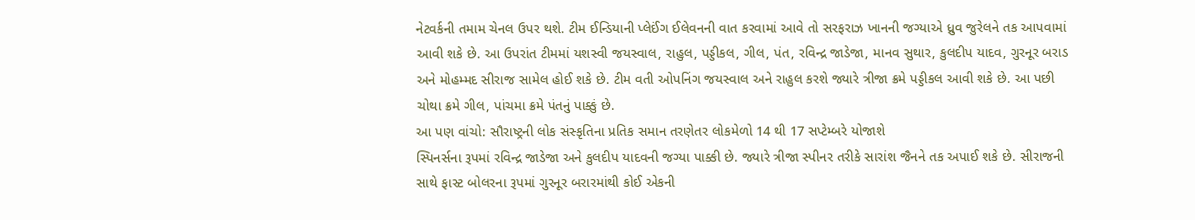નેટવર્કની તમામ ચેનલ ઉપર થશે. ટીમ ઈન્ડિયાની પ્લેઈંગ ઈલેવનની વાત કરવામાં આવે તો સરફરાઝ ખાનની જગ્યાએ ધ્રુવ જુરેલને તક આપવામાં આવી શકે છે. આ ઉપરાંત ટીમમાં યશસ્વી જયસ્વાલ, રાહુલ, પડ્ડીકલ, ગીલ, પંત, રવિન્દ્ર જાડેજા, માનવ સુથાર, કુલદીપ યાદવ, ગુરનૂર બરાડ અને મોહમ્મદ સીરાજ સામેલ હોઈ શકે છે. ટીમ વતી ઓપનિંગ જયસ્વાલ અને રાહુલ કરશે જ્યારે ત્રીજા ક્રમે પડ્ડીકલ આવી શકે છે. આ પછી ચોથા ક્રમે ગીલ, પાંચમા ક્રમે પંતનું પાક્કું છે.
આ પણ વાંચો: સૌરાષ્ટ્રની લોક સંસ્કૃતિના પ્રતિક સમાન તરણેતર લોકમેળો 14 થી 17 સપ્ટેમ્બરે યોજાશે
સ્પિનર્સના રૂપમાં રવિન્દ્ર જાડેજા અને કુલદીપ યાદવની જગ્યા પાક્કી છે. જ્યારે ત્રીજા સ્પીનર તરીકે સારાંશ જૈનને તક અપાઈ શકે છે. સીરાજની સાથે ફાસ્ટ બોલરના રૂપમાં ગુરનૂર બરારમાંથી કોઈ એકની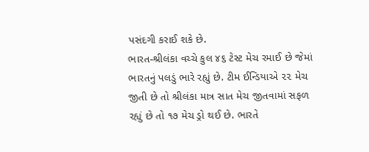પસંદગી કરાઈ શકે છે.
ભારત-શ્રીલંકા વચ્ચે કુલ ૪૬ ટેસ્ટ મેચ રમાઈ છે જેમાં ભારતનું પલડું ભારે રહ્યું છે. ટીમ ઈન્ડિયાએ ૨૨ મેચ જીતી છે તો શ્રીલંકા માત્ર સાત મેચ જીતવામાં સફળ રહ્યું છે તો ૧૭ મેચ ડ્રો થઈ છે. ભારતે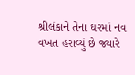શ્રીલંકાને તેના ઘરમાં નવ વખત હરાવ્યું છે જ્યારે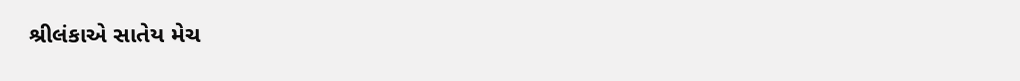શ્રીલંકાએ સાતેય મેચ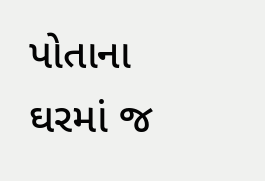પોતાના ઘરમાં જ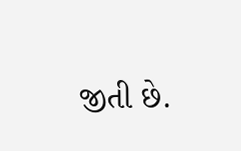જીતી છે.